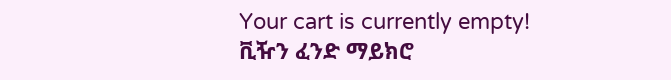Your cart is currently empty!
ቪዥን ፈንድ ማይክሮ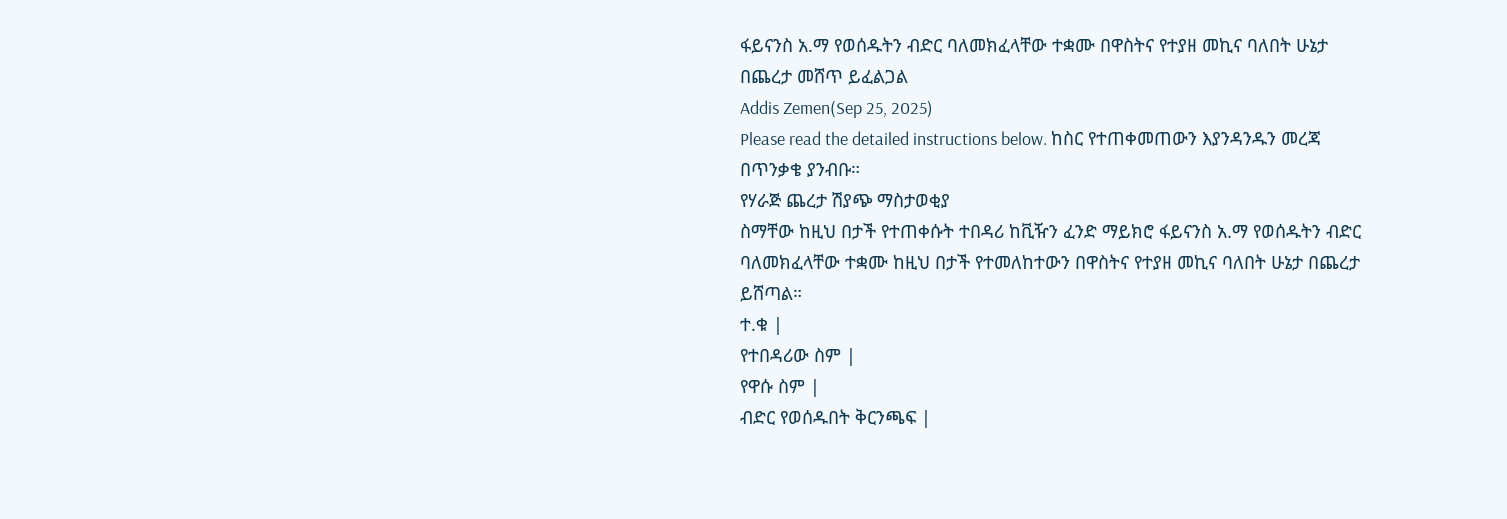ፋይናንስ አ.ማ የወሰዱትን ብድር ባለመክፈላቸው ተቋሙ በዋስትና የተያዘ መኪና ባለበት ሁኔታ በጨረታ መሸጥ ይፈልጋል
Addis Zemen(Sep 25, 2025)
Please read the detailed instructions below. ከስር የተጠቀመጠውን እያንዳንዱን መረጃ በጥንቃቄ ያንብቡ።
የሃራጅ ጨረታ ሽያጭ ማስታወቂያ
ስማቸው ከዚህ በታች የተጠቀሱት ተበዳሪ ከቪዥን ፈንድ ማይክሮ ፋይናንስ አ.ማ የወሰዱትን ብድር ባለመክፈላቸው ተቋሙ ከዚህ በታች የተመለከተውን በዋስትና የተያዘ መኪና ባለበት ሁኔታ በጨረታ ይሸጣል።
ተ.ቁ |
የተበዳሪው ስም |
የዋሱ ስም |
ብድር የወሰዱበት ቅርንጫፍ |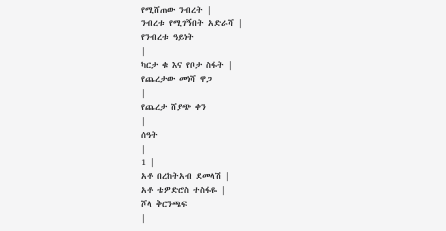የሚሸጠው ንብረት |
ንብረቱ የሚገኝበት አድራሻ |
የንብረቱ ዓይነት
|
ካርታ ቁ እና የቦታ ስፋት |
የጨረታው መነሻ ዋጋ
|
የጨረታ ሸያጭ ቀን
|
ሰዓት
|
1 |
አቶ በረከትአብ ደመላሽ |
አቶ ቴዎድሮስ ተስፋዬ |
ሾላ ቅርንጫፍ
|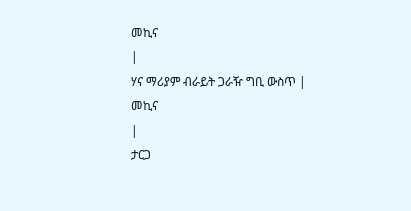መኪና
|
ሃና ማሪያም ብራይት ጋራዥ ግቢ ውስጥ |
መኪና
|
ታርጋ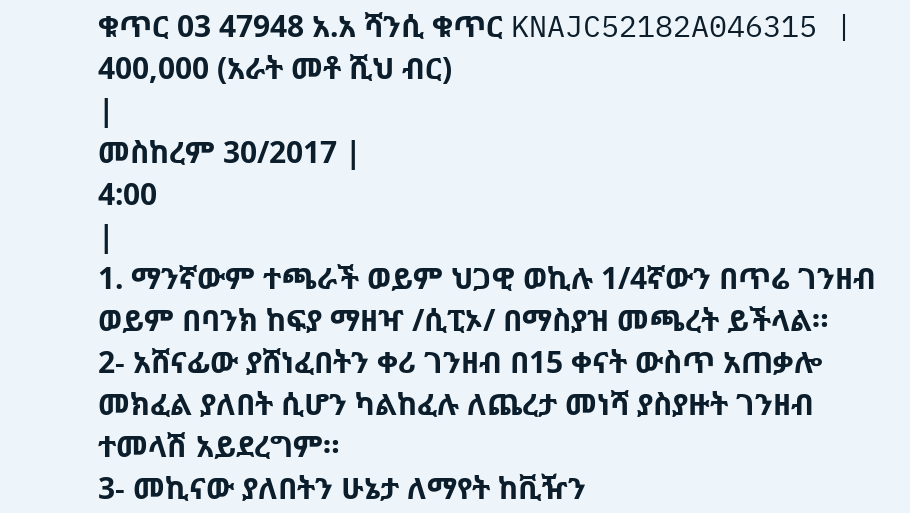ቁጥር 03 47948 አ.አ ሻንሲ ቁጥር KNAJC52182A046315 |
400,000 (አራት መቶ ሺህ ብር)
|
መስከረም 30/2017 |
4:00
|
1. ማንኛውም ተጫራች ወይም ህጋዊ ወኪሉ 1/4ኛውን በጥሬ ገንዘብ ወይም በባንክ ከፍያ ማዘዣ /ሲፒኦ/ በማስያዝ መጫረት ይችላል።
2- አሸናፊው ያሸነፈበትን ቀሪ ገንዘብ በ15 ቀናት ውስጥ አጠቃሎ መክፈል ያለበት ሲሆን ካልከፈሉ ለጨረታ መነሻ ያስያዙት ገንዘብ ተመላሽ አይደረግም።
3- መኪናው ያለበትን ሁኔታ ለማየት ከቪዥን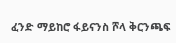ፈንድ ማይከሮ ፋይናንስ ሾላ ቅርንጫፍ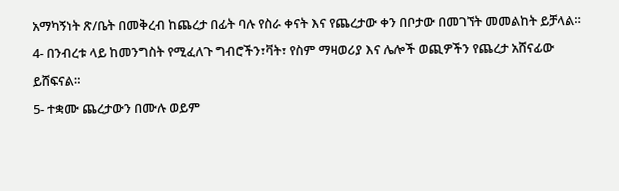አማካኝነት ጽ/ቤት በመቅረብ ከጨረታ በፊት ባሉ የስራ ቀናት እና የጨረታው ቀን በቦታው በመገኘት መመልከት ይቻላል።
4- በንብረቱ ላይ ከመንግስት የሚፈለጉ ግብሮችን፣ቫት፣ የስም ማዛወሪያ እና ሌሎች ወጪዎችን የጨረታ አሸናፊው ይሸፍናል።
5- ተቋሙ ጨረታውን በሙሉ ወይም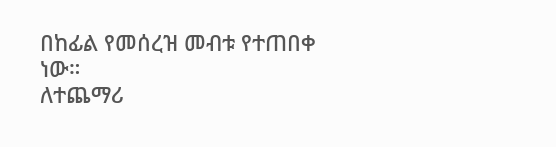በከፊል የመሰረዝ መብቱ የተጠበቀ ነው።
ለተጨማሪ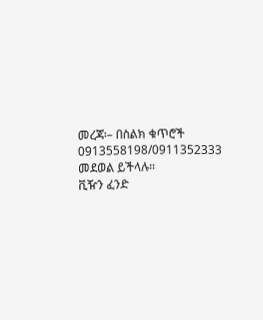መረጃ፡– በስልክ ቁጥሮች 0913558198/0911352333 መደወል ይችላሉ።
ቪዥን ፈንድ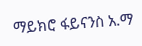ማይክሮ ፋይናንስ አ.ማ